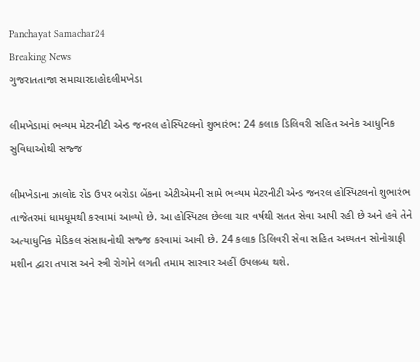Panchayat Samachar24
Breaking News
ગુજરાતતાજા સમાચારદાહોદલીમખેડા

લીમખેડામાં ભવ્યમ મેટરનીટી એન્ડ જનરલ હોસ્પિટલનો શુભારંભ: 24 કલાક ડિલિવરી સહિત અનેક આધુનિક સુવિધાઓથી સજ્જ

લીમખેડાના ઝાલોદ રોડ ઉપર બરોડા બેંકના એટીએમની સામે ભવ્યમ મેટરનીટી એન્ડ જનરલ હોસ્પિટલનો શુભારંભ તાજેતરમાં ધામધૂમથી કરવામાં આવ્યો છે. આ હોસ્પિટલ છેલ્લા ચાર વર્ષથી સતત સેવા આપી રહી છે અને હવે તેને અત્યાધુનિક મેડિકલ સંસાધનોથી સજ્જ કરવામાં આવી છે. 24 કલાક ડિલિવરી સેવા સહિત અધ્યતન સોનોગ્રાફી મશીન દ્વારા તપાસ અને સ્ત્રી રોગોને લગતી તમામ સારવાર અહીં ઉપલબ્ધ થશે.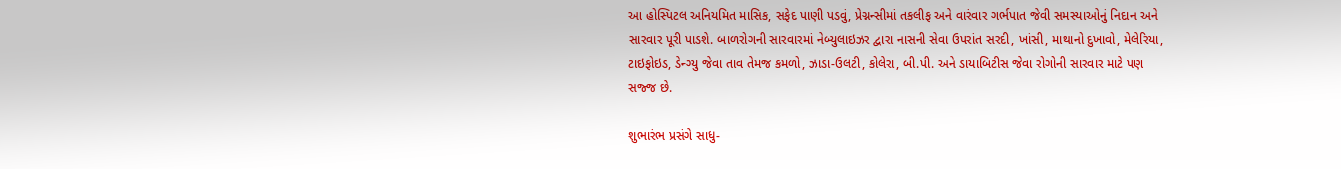આ હોસ્પિટલ અનિયમિત માસિક, સફેદ પાણી પડવું, પ્રેગ્નન્સીમાં તકલીફ અને વારંવાર ગર્ભપાત જેવી સમસ્યાઓનું નિદાન અને સારવાર પૂરી પાડશે. બાળરોગની સારવારમાં નેબ્યુલાઇઝર દ્વારા નાસની સેવા ઉપરાંત સરદી, ખાંસી, માથાનો દુખાવો, મેલેરિયા, ટાઇફોઇડ, ડેન્ગ્યુ જેવા તાવ તેમજ કમળો, ઝાડા-ઉલટી, કોલેરા, બી.પી. અને ડાયાબિટીસ જેવા રોગોની સારવાર માટે પણ સજ્જ છે.

શુભારંભ પ્રસંગે સાધુ-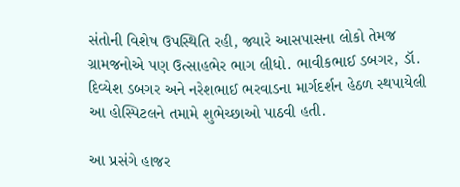સંતોની વિશેષ ઉપસ્થિતિ રહી, જ્યારે આસપાસના લોકો તેમજ ગ્રામજનોએ પણ ઉત્સાહભેર ભાગ લીધો. ભાવીકભાઈ ડબગર, ડૉ. દિવ્યેશ ડબગર અને નરેશભાઈ ભરવાડના માર્ગદર્શન હેઠળ સ્થપાયેલી આ હોસ્પિટલને તમામે શુભેચ્છાઓ પાઠવી હતી.

આ પ્રસંગે હાજર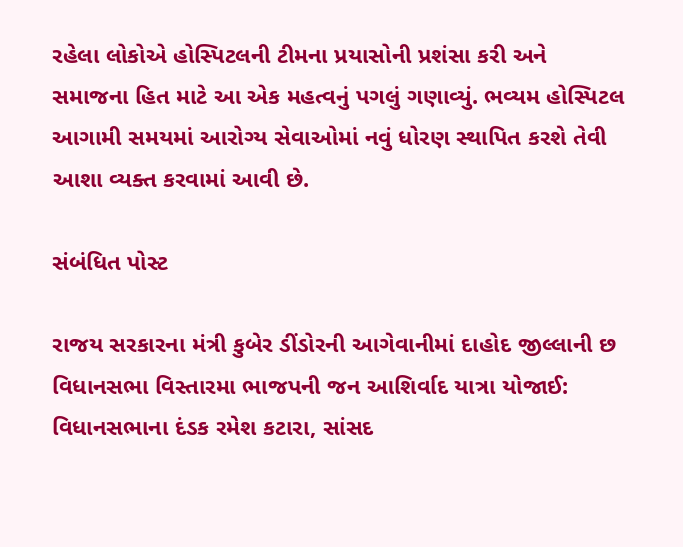રહેલા લોકોએ હોસ્પિટલની ટીમના પ્રયાસોની પ્રશંસા કરી અને સમાજના હિત માટે આ એક મહત્વનું પગલું ગણાવ્યું. ભવ્યમ હોસ્પિટલ આગામી સમયમાં આરોગ્ય સેવાઓમાં નવું ધોરણ સ્થાપિત કરશે તેવી આશા વ્યક્ત કરવામાં આવી છે.

સંબંધિત પોસ્ટ

રાજય સરકારના મંત્રી કુબેર ડીંડોરની આગેવાનીમાં દાહોદ જીલ્લાની છ વિધાનસભા વિસ્તારમા ભાજપની જન આશિર્વાદ યાત્રા યોજાઈ: વિધાનસભાના દંડક રમેશ કટારા, સાંસદ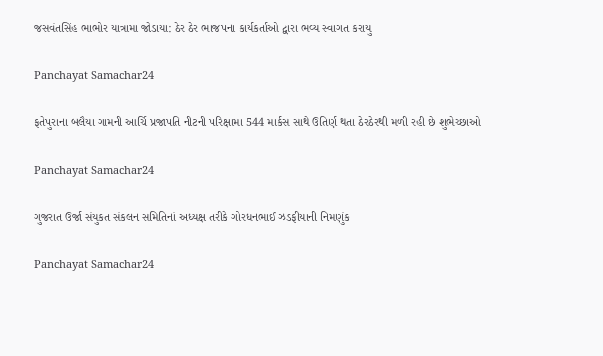જસવંતસિંહ ભાભોર યાત્રામા જોડાયા: ઠેર ઠેર ભાજપના કાર્યકર્તાઓ દ્વારા ભવ્ય સ્વાગત કરાયુ

Panchayat Samachar24

ફતેપુરાના બલૈયા ગામની આર્ચિ પ્રજાપતિ નીટની પરિક્ષામા 544 માર્કસ સાથે ઉતિર્ણ થતા ઠેરઠેરથી મળી રહી છે શુભેચ્છાઓ

Panchayat Samachar24

ગુજરાત ઉર્જા સંયુકત સંકલન સમિતિનાં અધ્યક્ષ તરીકે ગોરધનભાઈ ઝડફીયાની નિમણુંક

Panchayat Samachar24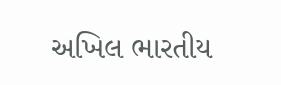અખિલ ભારતીય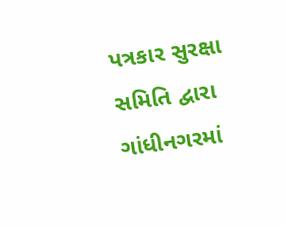પત્રકાર સુરક્ષા સમિતિ દ્વારા ગાંધીનગરમાં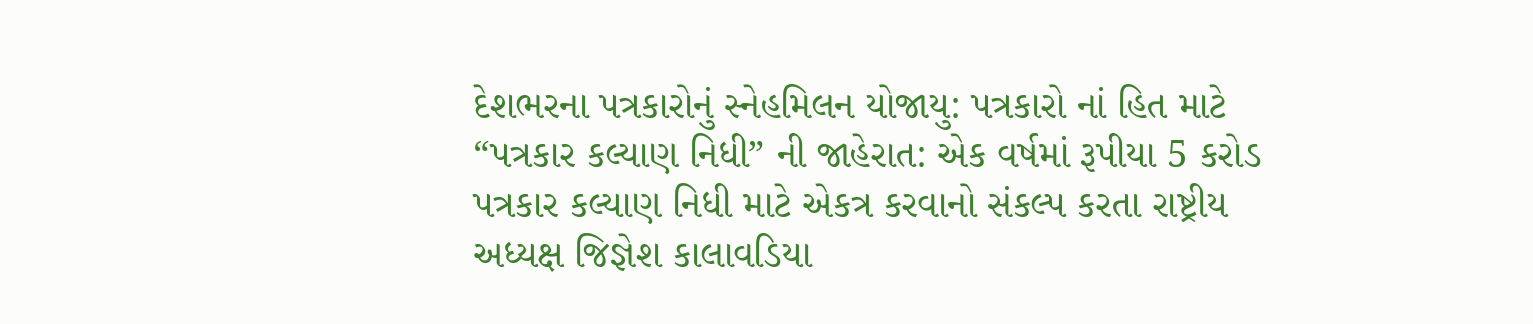દેશભરના પત્રકારોનું સ્નેહમિલન યોજાયુ: પત્રકારો નાં હિત માટે “પત્રકાર કલ્યાણ નિધી” ની જાહેરાત: એક વર્ષમાં રૂપીયા 5 કરોડ પત્રકાર કલ્યાણ નિધી માટે એકત્ર કરવાનો સંકલ્પ કરતા રાષ્ટ્રીય અધ્યક્ષ જિજ્ઞેશ કાલાવડિયા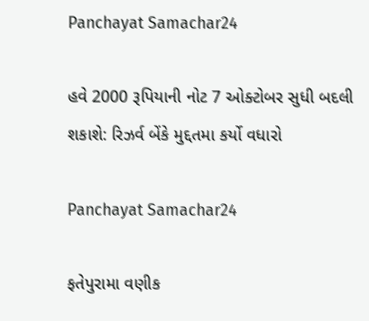Panchayat Samachar24

હવે 2000 રૂપિયાની નોટ 7 ઓક્ટોબર સુધી બદલી શકાશે: રિઝર્વ બેંકે મુદ્દતમા કર્યો વધારો

Panchayat Samachar24

ફતેપુરામા વણીક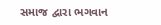સમાજ દ્વારા ભગવાન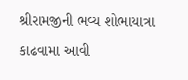શ્રીરામજીની ભવ્ય શોભાયાત્રા કાઢવામા આવી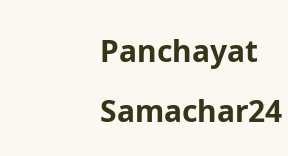Panchayat Samachar24